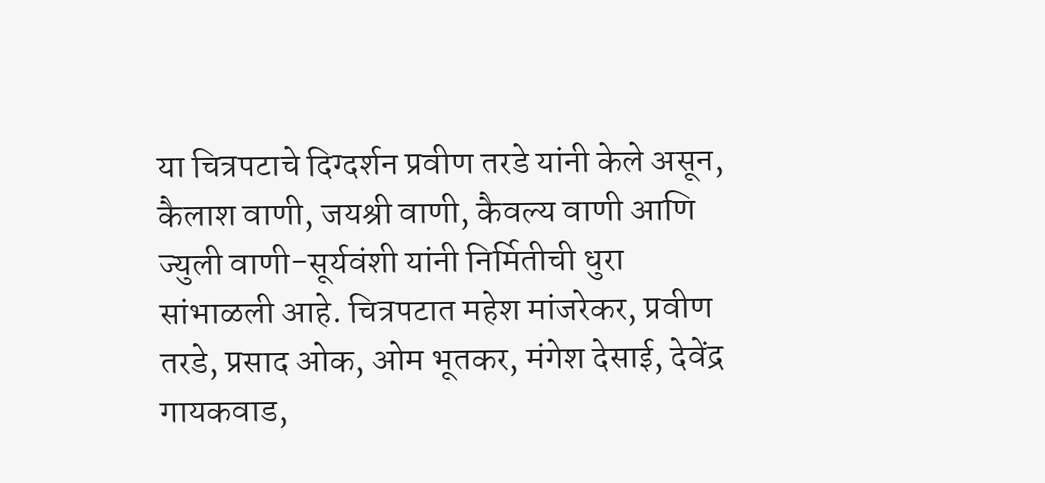या चित्रपटाचे दिग्दर्शन प्रवीण तरडे यांनी केले असून, कैलाश वाणी, जयश्री वाणी, कैवल्य वाणी आणि ज्युली वाणी-सूर्यवंशी यांनी निर्मितीची धुरा सांभाळली आहे. चित्रपटात महेश मांजरेकर, प्रवीण तरडे, प्रसाद ओक, ओम भूतकर, मंगेश देसाई, देवेंद्र गायकवाड,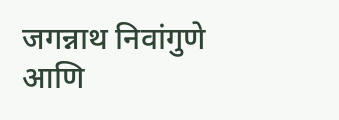जगन्नाथ निवांगुणे आणि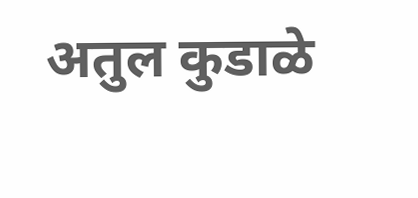अतुल कुडाळे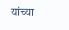यांच्या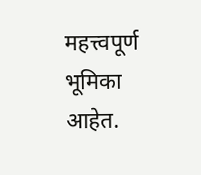महत्त्वपूर्ण भूमिका आहेत.